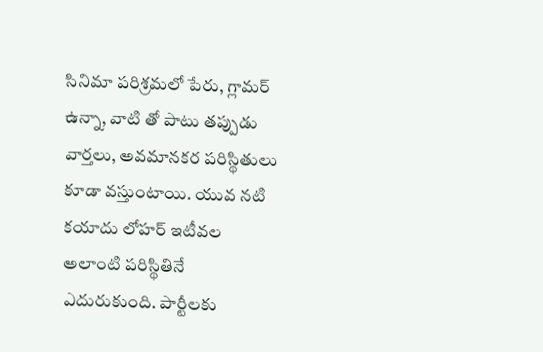సినిమా పరిశ్రమలో పేరు, గ్లామర్ ఉన్నా, వాటి తో పాటు తప్పుడు వార్తలు, అవమానకర పరిస్థితులు కూడా వస్తుంటాయి. యువ నటి కయాదు లోహర్ ఇటీవల అలాంటి పరిస్థితినే ఎదురుకుంది. పార్టీలకు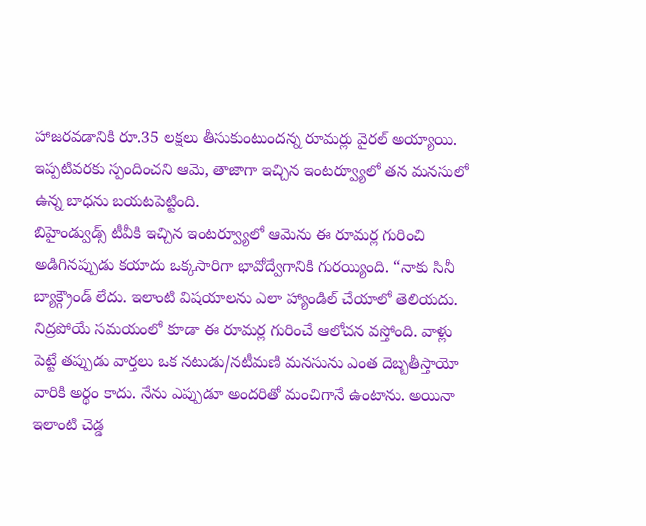హాజరవడానికి రూ.35 లక్షలు తీసుకుంటుందన్న రూమర్లు వైరల్ అయ్యాయి. ఇప్పటివరకు స్పందించని ఆమె, తాజాగా ఇచ్చిన ఇంటర్వ్యూలో తన మనసులో ఉన్న బాధను బయటపెట్టింది.
బిహైండ్వుడ్స్ టీవీకి ఇచ్చిన ఇంటర్వ్యూలో ఆమెను ఈ రూమర్ల గురించి అడిగినప్పుడు కయాదు ఒక్కసారిగా భావోద్వేగానికి గురయ్యింది. “నాకు సినీ బ్యాక్గ్రౌండ్ లేదు. ఇలాంటి విషయాలను ఎలా హ్యాండిల్ చేయాలో తెలియదు. నిద్రపోయే సమయంలో కూడా ఈ రూమర్ల గురించే ఆలోచన వస్తోంది. వాళ్లు పెట్టే తప్పుడు వార్తలు ఒక నటుడు/నటీమణి మనసును ఎంత దెబ్బతీస్తాయో వారికి అర్థం కాదు. నేను ఎప్పుడూ అందరితో మంచిగానే ఉంటాను. అయినా ఇలాంటి చెడ్డ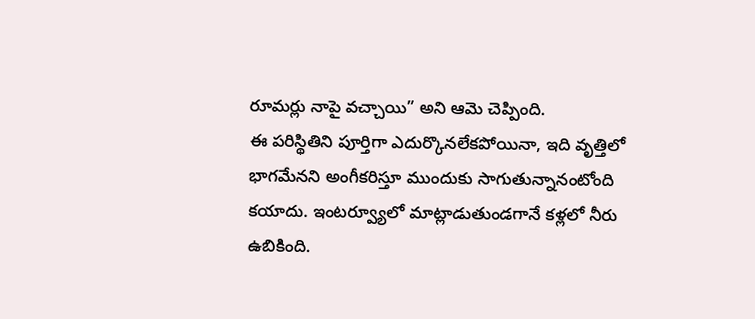రూమర్లు నాపై వచ్చాయి” అని ఆమె చెప్పింది.
ఈ పరిస్థితిని పూర్తిగా ఎదుర్కొనలేకపోయినా, ఇది వృత్తిలో భాగమేనని అంగీకరిస్తూ ముందుకు సాగుతున్నానంటోంది కయాదు. ఇంటర్వ్యూలో మాట్లాడుతుండగానే కళ్లలో నీరు ఉబికింది.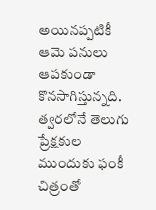అయినప్పటికీ ఆమె పనులు ఆపకుండా కొనసాగిస్తున్నది. త్వరలోనే తెలుగు ప్రేక్షకుల ముందుకు ఫంకీ చిత్రంతో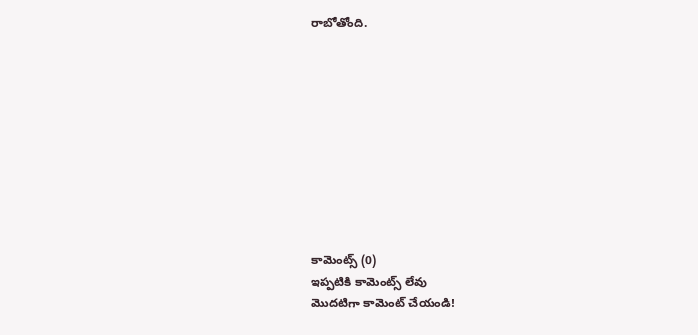రాబోతోంది.










కామెంట్స్ (0)
ఇప్పటికి కామెంట్స్ లేవు
మొదటిగా కామెంట్ చేయండి!